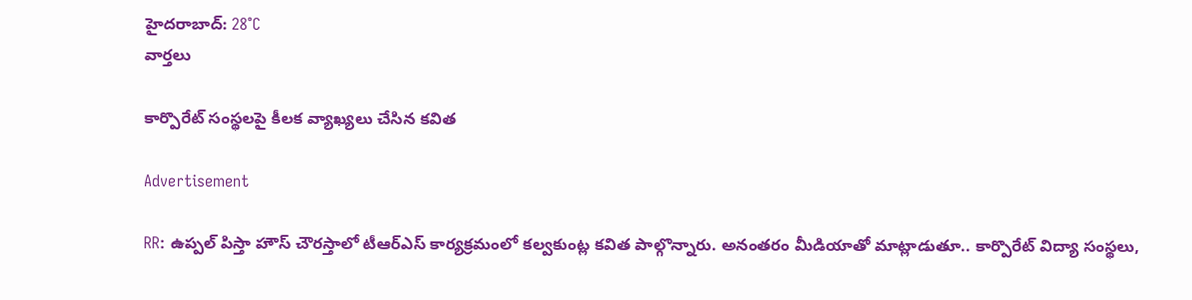హైదరాబాద్: 28°C
వార్తలు

కార్పొరేట్ సంస్థలపై కీలక వ్యాఖ్యలు చేసిన కవిత

Advertisement

RR: ఉప్పల్ పిస్తా హౌస్ చౌరస్తాలో టీఆర్ఎస్ కార్యక్రమంలో కల్వకుంట్ల కవిత పాల్గొన్నారు. అనంతరం మీడియాతో మాట్లాడుతూ.. కార్పొరేట్ విద్యా సంస్థలు,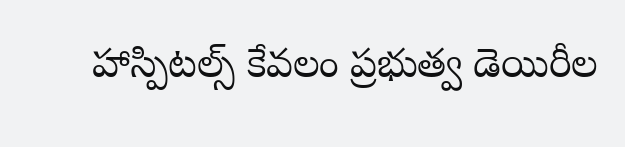హాస్పిటల్స్ కేవలం ప్రభుత్వ డెయిరీల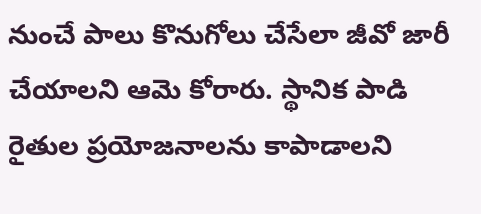నుంచే పాలు కొనుగోలు చేసేలా జీవో జారీ చేయాలని ఆమె కోరారు. స్థానిక పాడి రైతుల ప్రయోజనాలను కాపాడాలని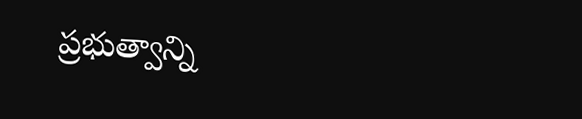ప్రభుత్వాన్ని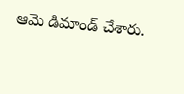ఆమె డిమాండ్ చేశారు.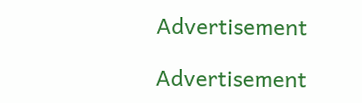Advertisement

Advertisement